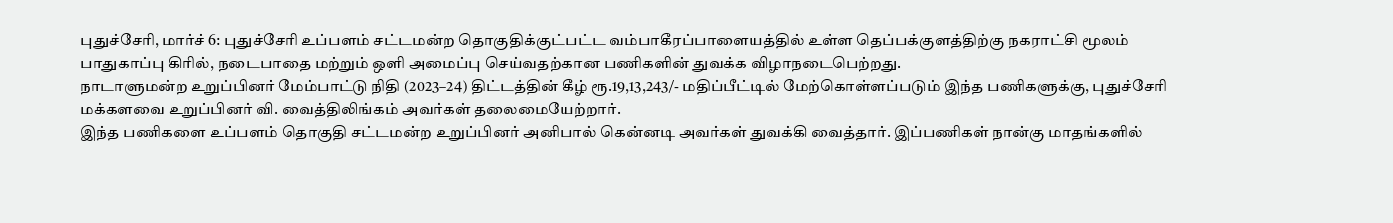புதுச்சேரி, மார்ச் 6: புதுச்சேரி உப்பளம் சட்டமன்ற தொகுதிக்குட்பட்ட வம்பாகீரப்பாளையத்தில் உள்ள தெப்பக்குளத்திற்கு நகராட்சி மூலம் பாதுகாப்பு கிரில், நடைபாதை மற்றும் ஒளி அமைப்பு செய்வதற்கான பணிகளின் துவக்க விழாநடைபெற்றது.
நாடாளுமன்ற உறுப்பினர் மேம்பாட்டு நிதி (2023–24) திட்டத்தின் கீழ் ரூ.19,13,243/- மதிப்பீட்டில் மேற்கொள்ளப்படும் இந்த பணிகளுக்கு, புதுச்சேரி மக்களவை உறுப்பினர் வி. வைத்திலிங்கம் அவர்கள் தலைமையேற்றார்.
இந்த பணிகளை உப்பளம் தொகுதி சட்டமன்ற உறுப்பினர் அனிபால் கென்னடி அவர்கள் துவக்கி வைத்தார். இப்பணிகள் நான்கு மாதங்களில்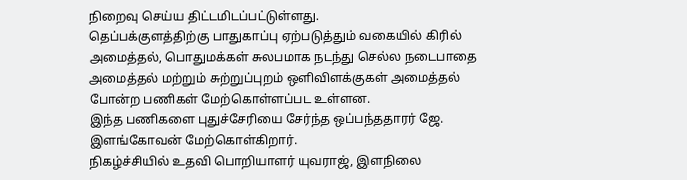நிறைவு செய்ய திட்டமிடப்பட்டுள்ளது.
தெப்பக்குளத்திற்கு பாதுகாப்பு ஏற்படுத்தும் வகையில் கிரில் அமைத்தல், பொதுமக்கள் சுலபமாக நடந்து செல்ல நடைபாதை அமைத்தல் மற்றும் சுற்றுப்புறம் ஒளிவிளக்குகள் அமைத்தல் போன்ற பணிகள் மேற்கொள்ளப்பட உள்ளன.
இந்த பணிகளை புதுச்சேரியை சேர்ந்த ஒப்பந்ததாரர் ஜே. இளங்கோவன் மேற்கொள்கிறார்.
நிகழ்ச்சியில் உதவி பொறியாளர் யுவராஜ், இளநிலை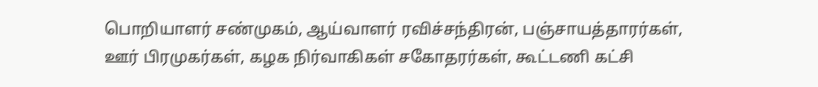பொறியாளர் சண்முகம், ஆய்வாளர் ரவிச்சந்திரன், பஞ்சாயத்தாரர்கள், ஊர் பிரமுகர்கள், கழக நிர்வாகிகள் சகோதரர்கள், கூட்டணி கட்சி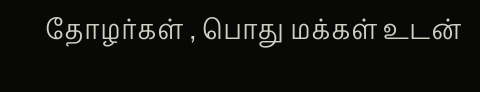தோழர்கள் , பொது மக்கள் உடன்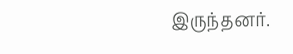இருந்தனர்.